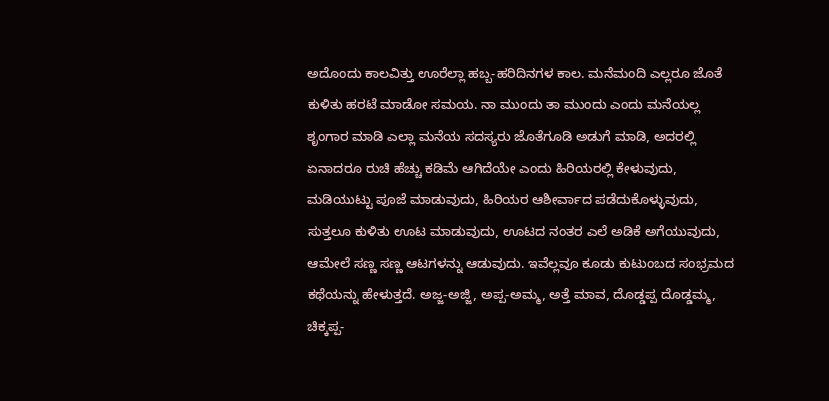ಅದೊಂದು ಕಾಲವಿತ್ತು ಊರೆಲ್ಲಾ ಹಬ್ಬ-ಹರಿದಿನಗಳ ಕಾಲ. ಮನೆಮಂದಿ ಎಲ್ಲರೂ ಜೊತೆ ಕುಳಿತು ಹರಟೆ ಮಾಡೋ ಸಮಯ. ನಾ ಮುಂದು ತಾ ಮುಂದು ಎಂದು ಮನೆಯಲ್ಲ ಶೃಂಗಾರ ಮಾಡಿ ಎಲ್ಲಾ ಮನೆಯ ಸದಸ್ಯರು ಜೊತೆಗೂಡಿ ಅಡುಗೆ ಮಾಡಿ, ಅದರಲ್ಲಿ ಏನಾದರೂ ರುಚಿ ಹೆಚ್ಚು ಕಡಿಮೆ ಆಗಿದೆಯೇ ಎಂದು ಹಿರಿಯರಲ್ಲಿ ಕೇಳುವುದು, ಮಡಿಯುಟ್ಟು ಪೂಜೆ ಮಾಡುವುದು, ಹಿರಿಯರ ಆಶೀರ್ವಾದ ಪಡೆದುಕೊಳ್ಳುವುದು, ಸುತ್ತಲೂ ಕುಳಿತು ಊಟ ಮಾಡುವುದು, ಊಟದ ನಂತರ ಎಲೆ ಅಡಿಕೆ ಅಗೆಯುವುದು, ಆಮೇಲೆ ಸಣ್ಣ ಸಣ್ಣ ಆಟಗಳನ್ನು ಆಡುವುದು. ಇವೆಲ್ಲವೂ ಕೂಡು ಕುಟುಂಬದ ಸಂಭ್ರಮದ ಕಥೆಯನ್ನು ಹೇಳುತ್ತದೆ. ಅಜ್ಜ-ಅಜ್ಜಿ, ಅಪ್ಪ-ಅಮ್ಮ, ಅತ್ತೆ ಮಾವ, ದೊಡ್ಡಪ್ಪ ದೊಡ್ಡಮ್ಮ, ಚಿಕ್ಕಪ್ಪ-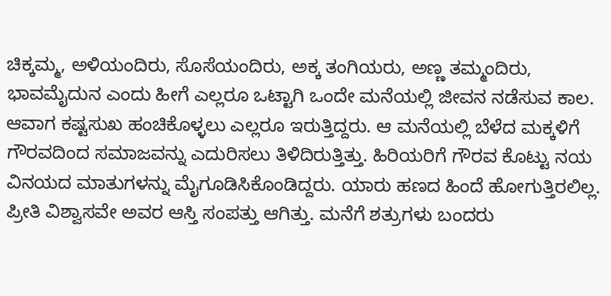ಚಿಕ್ಕಮ್ಮ, ಅಳಿಯಂದಿರು, ಸೊಸೆಯಂದಿರು, ಅಕ್ಕ ತಂಗಿಯರು, ಅಣ್ಣ ತಮ್ಮಂದಿರು, ಭಾವಮೈದುನ ಎಂದು ಹೀಗೆ ಎಲ್ಲರೂ ಒಟ್ಟಾಗಿ ಒಂದೇ ಮನೆಯಲ್ಲಿ ಜೀವನ ನಡೆಸುವ ಕಾಲ.
ಆವಾಗ ಕಷ್ಟಸುಖ ಹಂಚಿಕೊಳ್ಳಲು ಎಲ್ಲರೂ ಇರುತ್ತಿದ್ದರು. ಆ ಮನೆಯಲ್ಲಿ ಬೆಳೆದ ಮಕ್ಕಳಿಗೆ ಗೌರವದಿಂದ ಸಮಾಜವನ್ನು ಎದುರಿಸಲು ತಿಳಿದಿರುತ್ತಿತ್ತು. ಹಿರಿಯರಿಗೆ ಗೌರವ ಕೊಟ್ಟು ನಯ ವಿನಯದ ಮಾತುಗಳನ್ನು ಮೈಗೂಡಿಸಿಕೊಂಡಿದ್ದರು. ಯಾರು ಹಣದ ಹಿಂದೆ ಹೋಗುತ್ತಿರಲಿಲ್ಲ. ಪ್ರೀತಿ ವಿಶ್ವಾಸವೇ ಅವರ ಆಸ್ತಿ ಸಂಪತ್ತು ಆಗಿತ್ತು. ಮನೆಗೆ ಶತ್ರುಗಳು ಬಂದರು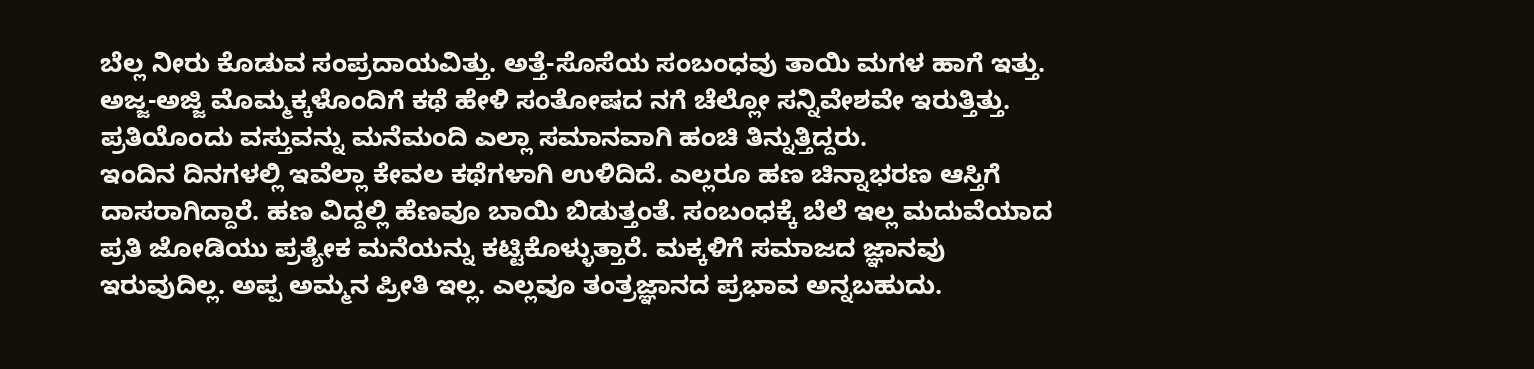ಬೆಲ್ಲ ನೀರು ಕೊಡುವ ಸಂಪ್ರದಾಯವಿತ್ತು. ಅತ್ತೆ-ಸೊಸೆಯ ಸಂಬಂಧವು ತಾಯಿ ಮಗಳ ಹಾಗೆ ಇತ್ತು. ಅಜ್ಜ-ಅಜ್ಜಿ ಮೊಮ್ಮಕ್ಕಳೊಂದಿಗೆ ಕಥೆ ಹೇಳಿ ಸಂತೋಷದ ನಗೆ ಚೆಲ್ಲೋ ಸನ್ನಿವೇಶವೇ ಇರುತ್ತಿತ್ತು. ಪ್ರತಿಯೊಂದು ವಸ್ತುವನ್ನು ಮನೆಮಂದಿ ಎಲ್ಲಾ ಸಮಾನವಾಗಿ ಹಂಚಿ ತಿನ್ನುತ್ತಿದ್ದರು.
ಇಂದಿನ ದಿನಗಳಲ್ಲಿ ಇವೆಲ್ಲಾ ಕೇವಲ ಕಥೆಗಳಾಗಿ ಉಳಿದಿದೆ. ಎಲ್ಲರೂ ಹಣ ಚಿನ್ನಾಭರಣ ಆಸ್ತಿಗೆ ದಾಸರಾಗಿದ್ದಾರೆ. ಹಣ ವಿದ್ದಲ್ಲಿ ಹೆಣವೂ ಬಾಯಿ ಬಿಡುತ್ತಂತೆ. ಸಂಬಂಧಕ್ಕೆ ಬೆಲೆ ಇಲ್ಲ ಮದುವೆಯಾದ ಪ್ರತಿ ಜೋಡಿಯು ಪ್ರತ್ಯೇಕ ಮನೆಯನ್ನು ಕಟ್ಟಿಕೊಳ್ಳುತ್ತಾರೆ. ಮಕ್ಕಳಿಗೆ ಸಮಾಜದ ಜ್ಞಾನವು ಇರುವುದಿಲ್ಲ. ಅಪ್ಪ ಅಮ್ಮನ ಪ್ರೀತಿ ಇಲ್ಲ. ಎಲ್ಲವೂ ತಂತ್ರಜ್ಞಾನದ ಪ್ರಭಾವ ಅನ್ನಬಹುದು.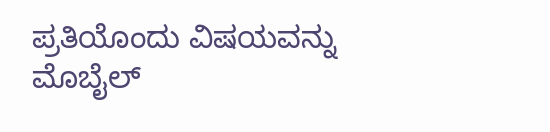ಪ್ರತಿಯೊಂದು ವಿಷಯವನ್ನು ಮೊಬೈಲ್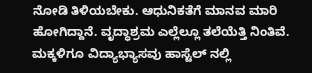ನೋಡಿ ತಿಳಿಯಬೇಕು. ಆಧುನಿಕತೆಗೆ ಮಾನವ ಮಾರಿ ಹೋಗಿದ್ದಾನೆ. ವೃದ್ಧಾಶ್ರಮ ಎಲ್ಲೆಲ್ಲೂ ತಲೆಯೆತ್ತಿ ನಿಂತಿವೆ. ಮಕ್ಕಳಿಗೂ ವಿದ್ಯಾಭ್ಯಾಸವು ಹಾಸ್ಟೆಲ್ ನಲ್ಲಿ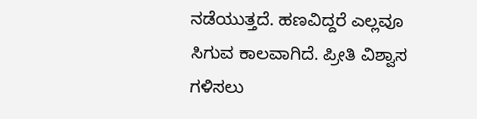ನಡೆಯುತ್ತದೆ. ಹಣವಿದ್ದರೆ ಎಲ್ಲವೂ ಸಿಗುವ ಕಾಲವಾಗಿದೆ. ಪ್ರೀತಿ ವಿಶ್ವಾಸ ಗಳಿಸಲು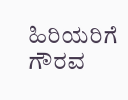ಹಿರಿಯರಿಗೆ ಗೌರವ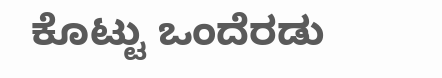ಕೊಟ್ಟು ಒಂದೆರಡು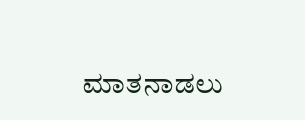ಮಾತನಾಡಲು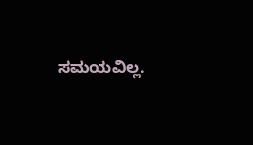ಸಮಯವಿಲ್ಲ.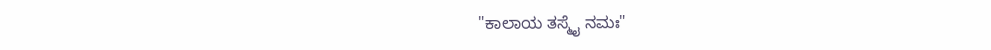"ಕಾಲಾಯ ತಸ್ಮೈ ನಮಃ"